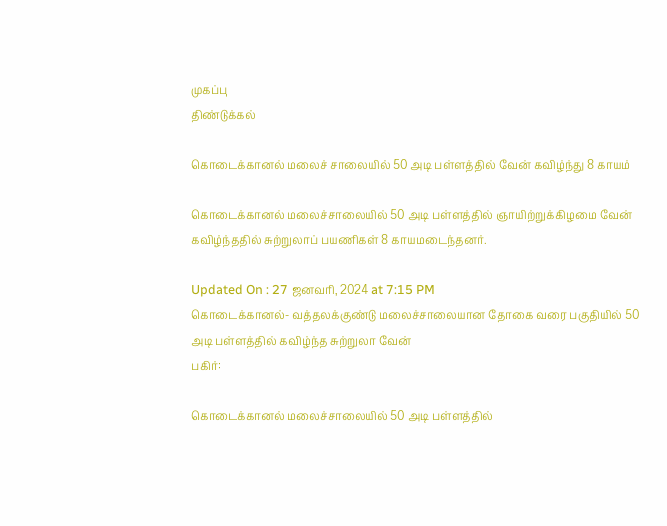முகப்பு
திண்டுக்கல்

கொடைக்கானல் மலைச் சாலையில் 50 அடி பள்ளத்தில் வேன் கவிழ்ந்து 8 காயம்

கொடைக்கானல் மலைச்சாலையில் 50 அடி பள்ளத்தில் ஞாயிற்றுக்கிழமை வேன் கவிழ்ந்ததில் சுற்றுலாப் பயணிகள் 8 காயமடைந்தனர்.

Updated On : 27 ஜனவரி, 2024 at 7:15 PM
கொடைக்கானல்- வத்தலக்குண்டு மலைச்சாலையான தோகை வரை பகுதியில் 50 அடி பள்ளத்தில் கவிழ்ந்த சுற்றுலா வேன்
பகிர்:

கொடைக்கானல் மலைச்சாலையில் 50 அடி பள்ளத்தில்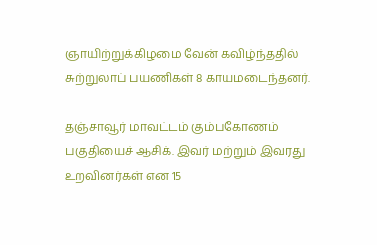ஞாயிற்றுக்கிழமை வேன் கவிழ்ந்ததில் சுற்றுலாப் பயணிகள் 8 காயமடைந்தனர்.

தஞ்சாவூர் மாவட்டம் கும்பகோணம் பகுதியைச் ஆசிக். இவர் மற்றும் இவரது உறவினர்கள் என 15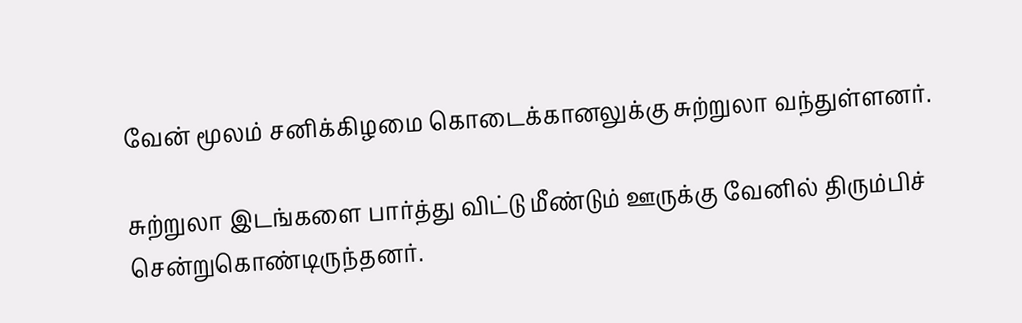வேன் மூலம் சனிக்கிழமை கொடைக்கானலுக்கு சுற்றுலா வந்துள்ளனர்.

சுற்றுலா இடங்களை பார்த்து விட்டு மீண்டும் ஊருக்கு வேனில் திரும்பிச் சென்றுகொண்டிருந்தனர்.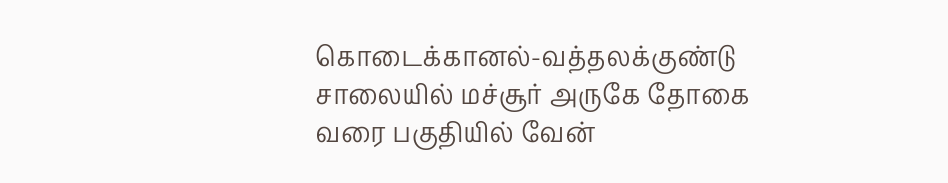கொடைக்கானல்-வத்தலக்குண்டு சாலையில் மச்சூர் அருகே தோகை வரை பகுதியில் வேன்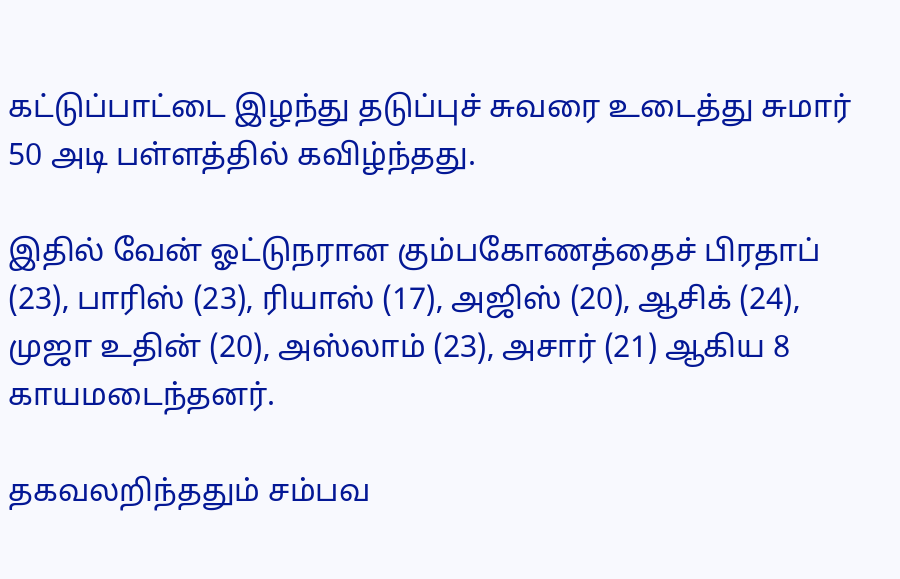கட்டுப்பாட்டை இழந்து தடுப்புச் சுவரை உடைத்து சுமார் 50 அடி பள்ளத்தில் கவிழ்ந்தது.

இதில் வேன் ஓட்டுநரான கும்பகோணத்தைச் பிரதாப் (23), பாரிஸ் (23), ரியாஸ் (17), அஜிஸ் (20), ஆசிக் (24), முஜா உதின் (20), அஸ்லாம் (23), அசார் (21) ஆகிய 8 காயமடைந்தனர்.

தகவலறிந்ததும் சம்பவ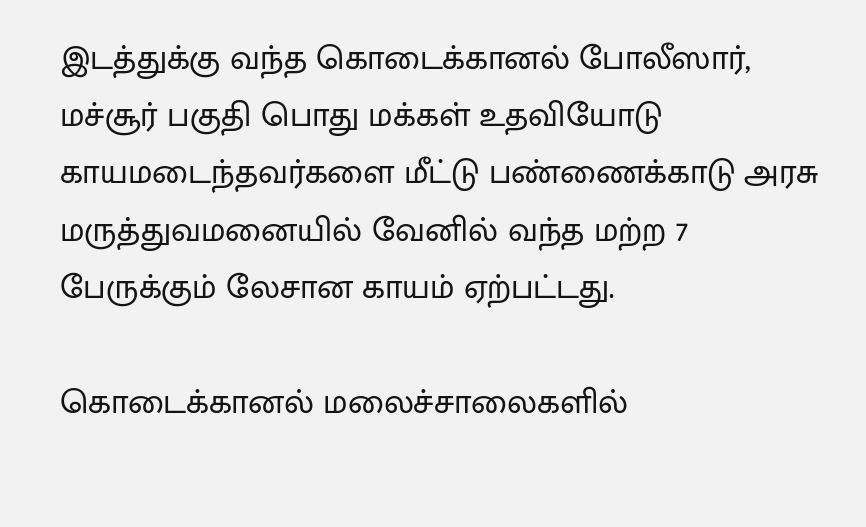இடத்துக்கு வந்த கொடைக்கானல் போலீஸார், மச்சூர் பகுதி பொது மக்கள் உதவியோடு காயமடைந்தவர்களை மீட்டு பண்ணைக்காடு அரசு மருத்துவமனையில் வேனில் வந்த மற்ற 7 பேருக்கும் லேசான காயம் ஏற்பட்டது.

கொடைக்கானல் மலைச்சாலைகளில்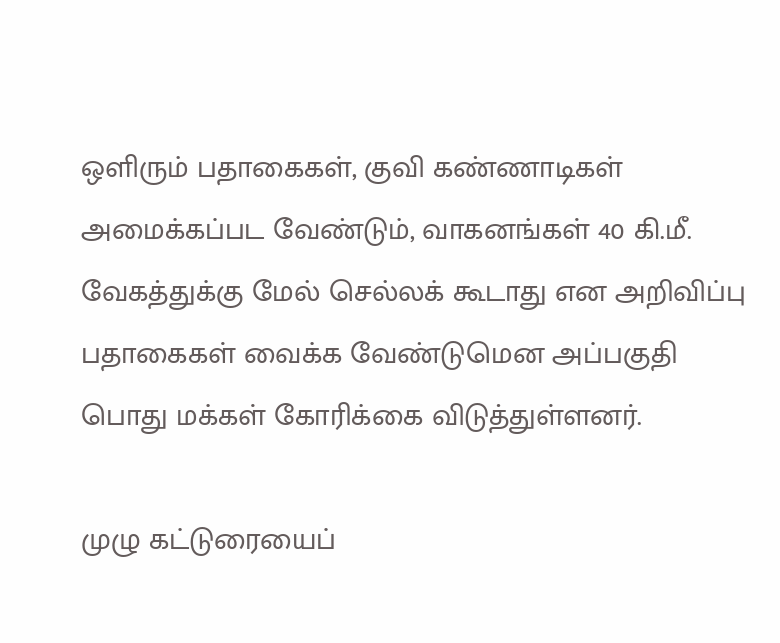ஒளிரும் பதாகைகள், குவி கண்ணாடிகள் அமைக்கப்பட வேண்டும், வாகனங்கள் 40 கி.மீ. வேகத்துக்கு மேல் செல்லக் கூடாது என அறிவிப்பு பதாகைகள் வைக்க வேண்டுமென அப்பகுதி பொது மக்கள் கோரிக்கை விடுத்துள்ளனர்.

முழு கட்டுரையைப்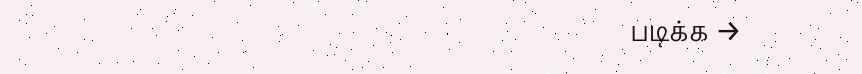படிக்க →